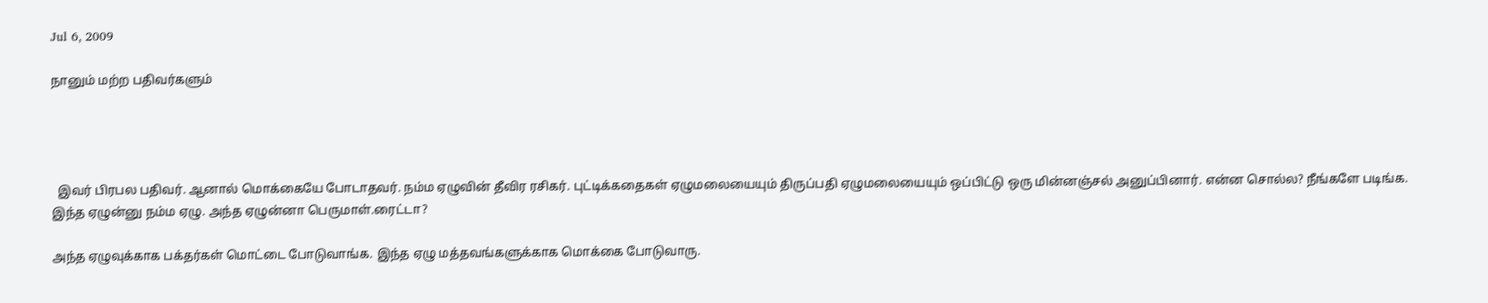Jul 6, 2009

நானும் மற்ற பதிவர்களும்




  இவர் பிரபல பதிவர். ஆனால் மொக்கையே போடாதவர். நம்ம ஏழுவின் தீவிர ரசிகர். புட்டிக்கதைகள் ஏழுமலையையும் திருப்பதி ஏழுமலையையும் ஒப்பிட்டு ஒரு மின்னஞ்சல் அனுப்பினார். என்ன சொல்ல? நீங்களே படிங்க. இந்த ஏழுன்னு நம்ம ஏழு. அந்த ஏழுன்னா பெருமாள்.ரைட்டா?

அந்த ஏழுவுக்காக பக்தர்கள் மொட்டை போடுவாங்க. இந்த ஏழு மத்தவங்களுக்காக மொக்கை போடுவாரு.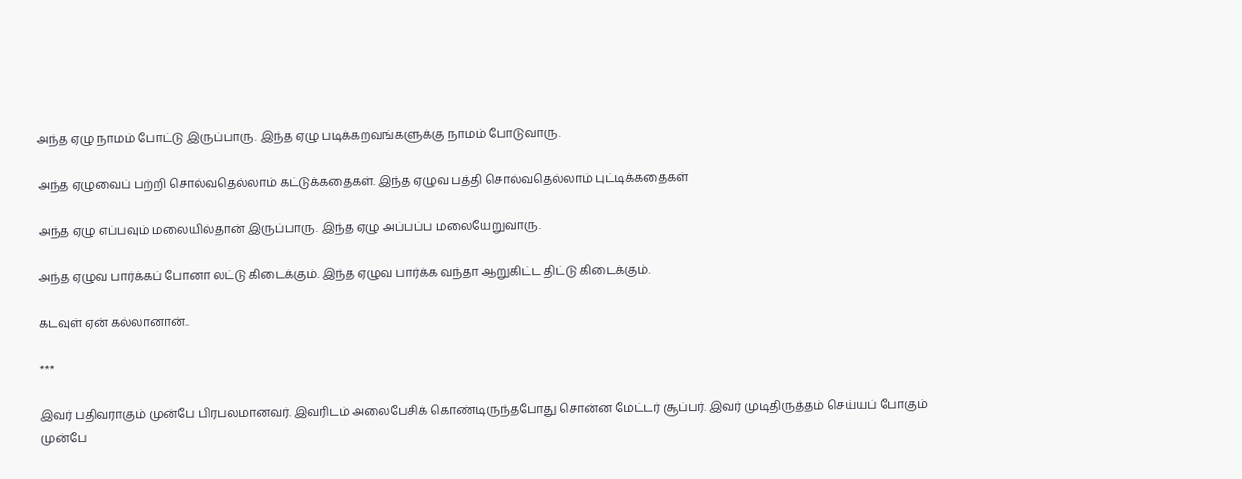அந்த ஏழு நாமம் போட்டு இருப்பாரு. இந்த ஏழு படிக்கறவங்களுக்கு நாமம் போடுவாரு.

அந்த ஏழுவைப் பற்றி சொல்வதெல்லாம் கட்டுக்கதைகள். இந்த ஏழுவ பத்தி சொல்வதெல்லாம் புட்டிக்கதைகள்

அந்த ஏழு எப்பவும் மலையில்தான் இருப்பாரு. இந்த ஏழு அப்பப்ப மலையேறுவாரு.

அந்த ஏழுவ பார்க்கப் போனா லட்டு கிடைக்கும். இந்த ஏழுவ பார்க்க வந்தா ஆறுகிட்ட திட்டு கிடைக்கும்.

கடவுள் ஏன் கல்லானான்..

***

இவர் பதிவராகும் முன்பே பிரபலமானவர். இவரிடம் அலைபேசிக் கொண்டிருந்தபோது சொன்ன மேட்டர் சூப்பர். இவர் முடிதிருத்தம் செய்யப் போகும் முன்பே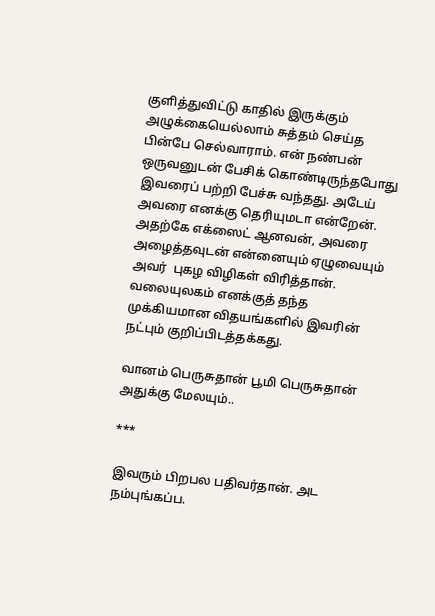குளித்துவிட்டு காதில் இருக்கும் அழுக்கையெல்லாம் சுத்தம் செய்த பின்பே செல்வாராம். என் நண்பன் ஒருவனுடன் பேசிக் கொண்டிருந்தபோது இவரைப் பற்றி பேச்சு வந்தது. அடேய் அவரை எனக்கு தெரியுமடா என்றேன். அதற்கே எக்ஸைட் ஆனவன், அவரை அழைத்தவுடன் என்னையும் ஏழுவையும் அவர்  புகழ விழிகள் விரித்தான். வலையுலகம் எனக்குத் தந்த முக்கியமான விதயங்களில் இவரின் நட்பும் குறிப்பிடத்தக்கது.

வானம் பெருசுதான் பூமி பெருசுதான் அதுக்கு மேலயும்..

***

இவரும் பிறபல பதிவர்தான். அட நம்புங்கப்ப.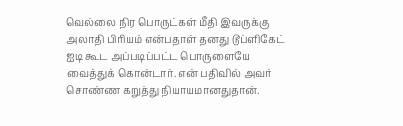வெல்லை நிர பொருட்கள் மீதி இவருக்கு அலாதி பிரியம் என்பதாள் தனது டூப்ளிகேட் ஐடி கூட அப்படிப்பட்ட பொருளையே வைத்துக் கொன்டார். என் பதிவில் அவர் சொண்ண கறுத்து நியாயமானதுதான்.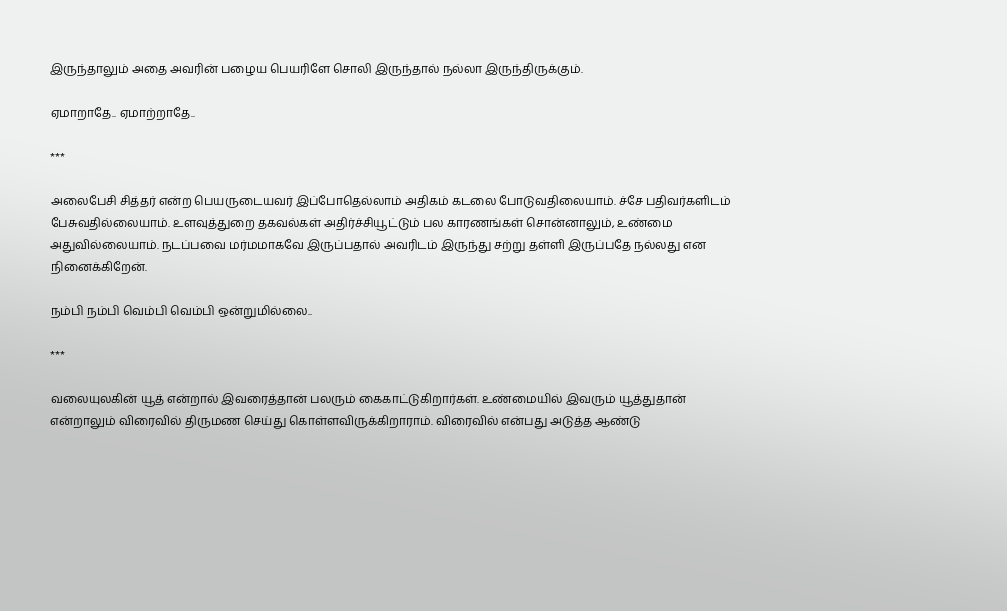இருந்தாலும் அதை அவரின் பழைய பெயரிளே சொலி இருந்தால் நல்லா இருந்திருக்கும்.

ஏமாறாதே.. ஏமாற்றாதே..

***

அலைபேசி சித்தர் என்ற பெயருடையவர் இப்போதெல்லாம் அதிகம் கடலை போடுவதிலையாம். ச்சே பதிவர்களிடம் பேசுவதில்லையாம். உளவுத்துறை தகவல்கள் அதிர்ச்சியூட்டும் பல காரணங்கள் சொன்னாலும், உண்மை அதுவில்லையாம். நடப்பவை மர்மமாகவே இருப்பதால் அவரிடம் இருந்து சற்று தள்ளி இருப்பதே நல்லது என நினைக்கிறேன்.

நம்பி நம்பி வெம்பி வெம்பி ஒன்றுமில்லை..

***

வலையுலகின் யூத் என்றால் இவரைத்தான் பலரும் கைகாட்டுகிறார்கள். உண்மையில் இவரும் யூத்துதான் என்றாலும் விரைவில் திருமண செய்து கொள்ளவிருக்கிறாராம். விரைவில் என்பது அடுத்த ஆண்டு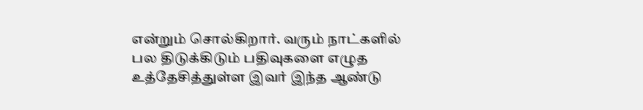என்றும் சொல்கிறார். வரும் நாட்களில் பல திடுக்கிடும் பதிவுகளை எழுத உத்தேசித்துள்ள இவர் இந்த ஆண்டு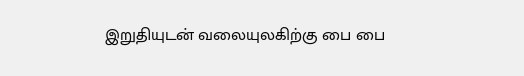இறுதியுடன் வலையுலகிற்கு பை பை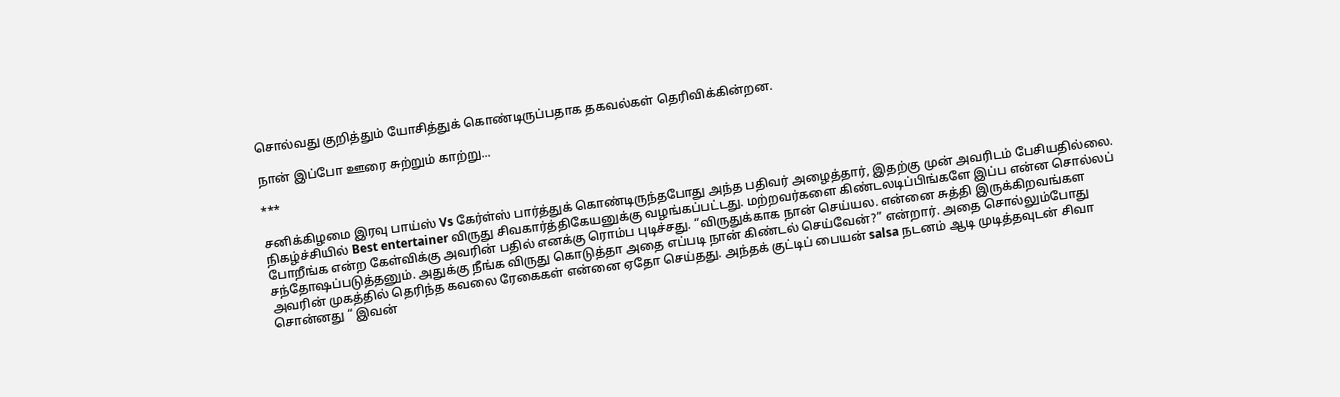சொல்வது குறித்தும் யோசித்துக் கொண்டிருப்பதாக தகவல்கள் தெரிவிக்கின்றன.

நான் இப்போ ஊரை சுற்றும் காற்று...

***

சனிக்கிழமை இரவு பாய்ஸ் Vs கேர்ள்ஸ் பார்த்துக் கொண்டிருந்தபோது அந்த பதிவர் அழைத்தார், இதற்கு முன் அவரிடம் பேசியதில்லை. நிகழ்ச்சியில் Best entertainer விருது சிவகார்த்திகேயனுக்கு வழங்கப்பட்டது. மற்றவர்களை கிண்டலடிப்பிங்களே இப்ப என்ன சொல்லப் போறீங்க என்ற கேள்விக்கு அவரின் பதில் எனக்கு ரொம்ப புடிச்சது. “விருதுக்காக நான் செய்யல. என்னை சுத்தி இருக்கிறவங்கள சந்தோஷப்படுத்தனும். அதுக்கு நீங்க விருது கொடுத்தா அதை எப்படி நான் கிண்டல் செய்வேன்?” என்றார். அதை சொல்லும்போது அவரின் முகத்தில் தெரிந்த கவலை ரேகைகள் என்னை ஏதோ செய்தது. அந்தக் குட்டிப் பையன் salsa நடனம் ஆடி முடித்தவுடன் சிவா சொன்னது “ இவன்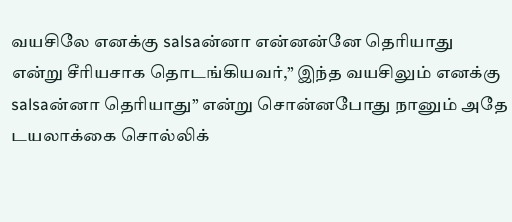வயசிலே எனக்கு salsaன்னா என்னன்னே தெரியாது என்று சீரியசாக தொடங்கியவர்,” இந்த வயசிலும் எனக்கு salsaன்னா தெரியாது” என்று சொன்னபோது நானும் அதே டயலாக்கை சொல்லிக்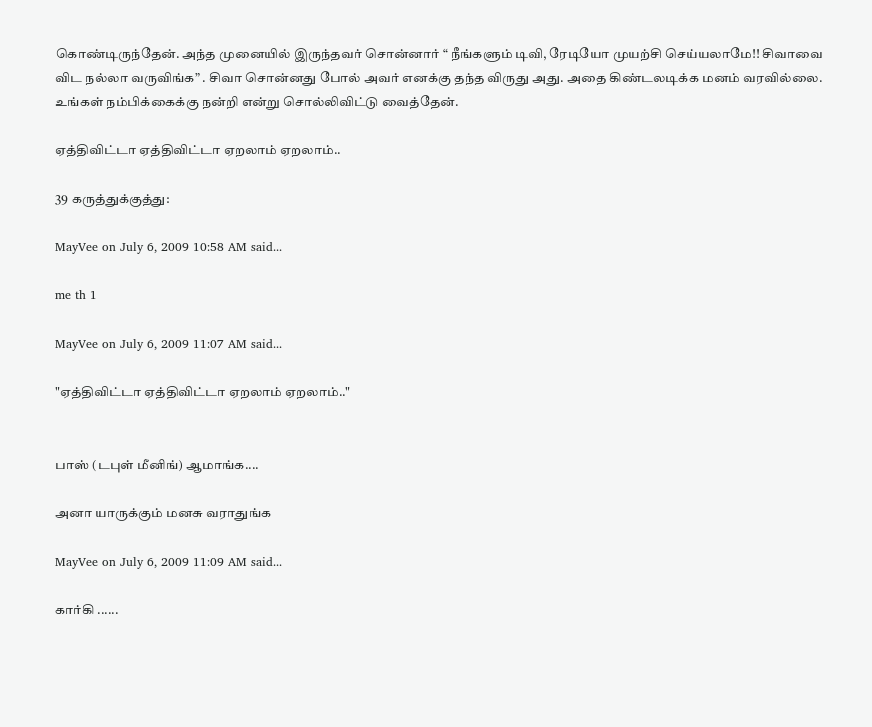கொண்டிருந்தேன். அந்த முனையில் இருந்தவர் சொன்னார் “ நீங்களும் டிவி, ரேடியோ முயற்சி செய்யலாமே!! சிவாவை விட நல்லா வருவிங்க” . சிவா சொன்னது போல் அவர் எனக்கு தந்த விருது அது. அதை கிண்டலடிக்க மனம் வரவில்லை. உங்கள் நம்பிக்கைக்கு நன்றி என்று சொல்லிவிட்டு வைத்தேன்.

ஏத்திவிட்டா ஏத்திவிட்டா ஏறலாம் ஏறலாம்..

39 கருத்துக்குத்து:

MayVee on July 6, 2009 10:58 AM said...

me th 1

MayVee on July 6, 2009 11:07 AM said...

"ஏத்திவிட்டா ஏத்திவிட்டா ஏறலாம் ஏறலாம்.."


பாஸ் (டபுள் மீனிங்) ஆமாங்க....

அனா யாருக்கும் மனசு வராதுங்க

MayVee on July 6, 2009 11:09 AM said...

கார்கி ......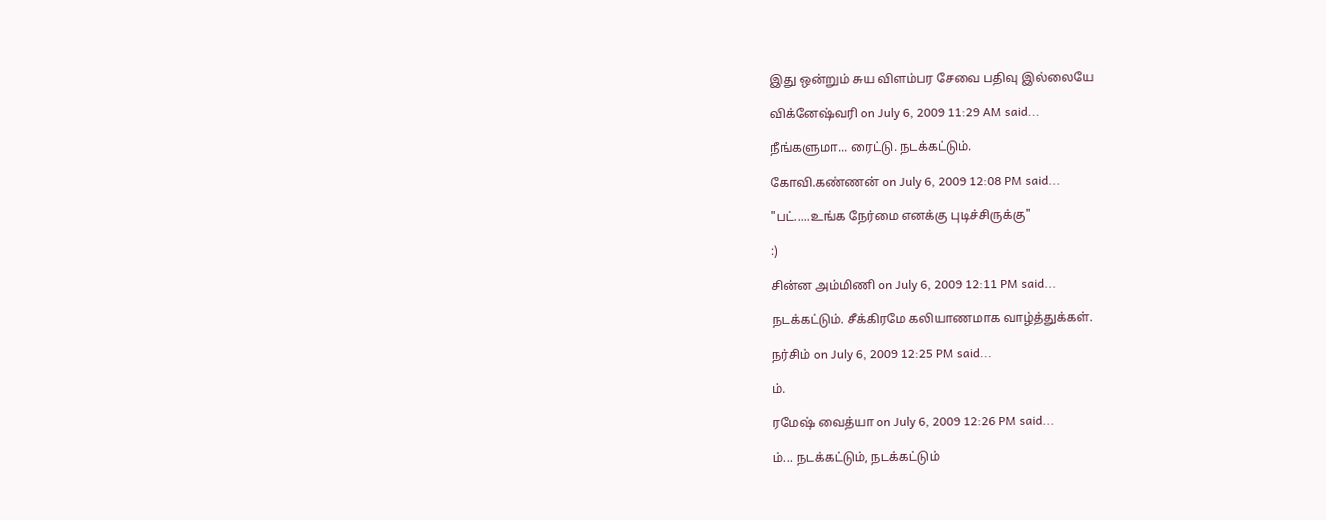இது ஒன்றும் சுய விளம்பர சேவை பதிவு இல்லையே

விக்னேஷ்வரி on July 6, 2009 11:29 AM said...

நீங்களுமா... ரைட்டு. நடக்கட்டும்.

கோவி.கண்ணன் on July 6, 2009 12:08 PM said...

"பட்.....உங்க நேர்மை எனக்கு புடிச்சிருக்கு"

:)

சின்ன அம்மிணி on July 6, 2009 12:11 PM said...

நடக்கட்டும். சீக்கிரமே கலியாணமாக வாழ்த்துக்கள்.

நர்சிம் on July 6, 2009 12:25 PM said...

ம்.

ரமேஷ் வைத்யா on July 6, 2009 12:26 PM said...

ம்... நடக்கட்டும், நடக்கட்டும்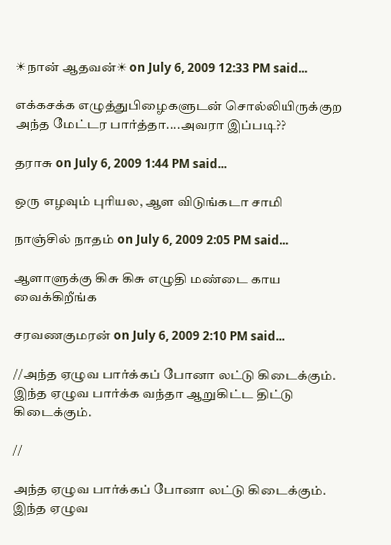☀நான் ஆதவன்☀ on July 6, 2009 12:33 PM said...

எக்கசக்க எழுத்துபிழைகளுடன் சொல்லியிருக்குற அந்த மேட்டர பார்த்தா....அவரா இப்படி??

தராசு on July 6, 2009 1:44 PM said...

ஒரு எழவும் புரியல, ஆள விடுங்கடா சாமி

நாஞ்சில் நாதம் on July 6, 2009 2:05 PM said...

ஆளாளுக்கு கிசு கிசு எழுதி மண்டை காய வைக்கிறீங்க

சரவணகுமரன் on July 6, 2009 2:10 PM said...

//அந்த ஏழுவ பார்க்கப் போனா லட்டு கிடைக்கும். இந்த ஏழுவ பார்க்க வந்தா ஆறுகிட்ட திட்டு கிடைக்கும்.

//

அந்த ஏழுவ பார்க்கப் போனா லட்டு கிடைக்கும். இந்த ஏழுவ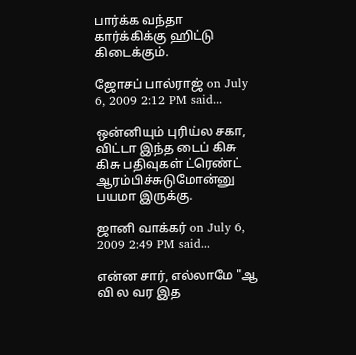பார்க்க வந்தா கார்க்கிக்கு ஹிட்டு கிடைக்கும்.

ஜோசப் பால்ராஜ் on July 6, 2009 2:12 PM said...

ஒன்னியும் புரிய்ல சகா,
விட்டா இந்த டைப் கிசு கிசு பதிவுகள் ட்ரெண்ட் ஆரம்பிச்சுடுமோன்னு பயமா இருக்கு.

ஜானி வாக்கர் on July 6, 2009 2:49 PM said...

என்ன சார், எல்லாமே "ஆ வி ல வர இத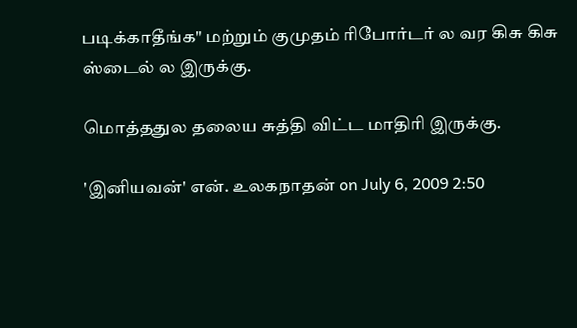படிக்காதீங்க" மற்றும் குமுதம் ரிபோர்டர் ல வர கிசு கிசு ஸ்டைல் ல இருக்கு.

மொத்ததுல தலைய சுத்தி விட்ட மாதிரி இருக்கு.

'இனியவன்' என். உலகநாதன் on July 6, 2009 2:50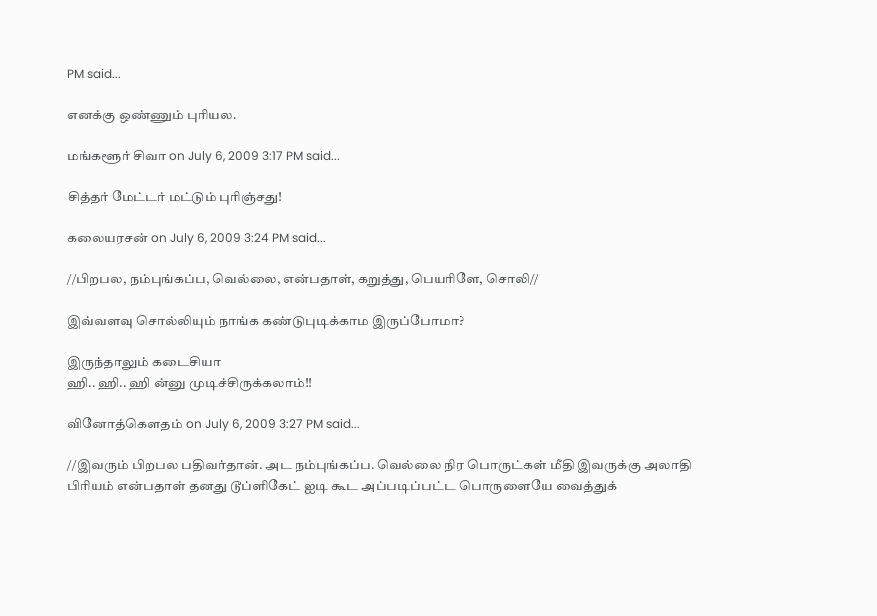PM said...

எனக்கு ஒண்ணும் புரியல.

மங்களூர் சிவா on July 6, 2009 3:17 PM said...

சித்தர் மேட்டர் மட்டும் புரிஞ்சது!

கலையரசன் on July 6, 2009 3:24 PM said...

//பிறபல, நம்புங்கப்ப, வெல்லை, என்பதாள், கறுத்து, பெயரிளே, சொலி//

இவ்வளவு சொல்லியும் நாங்க கண்டுபுடிக்காம இருப்போமா?

இருந்தாலும் கடைசியா
ஹி.. ஹி.. ஹி ன்னு முடிச்சிருக்கலாம்!!

வினோத்கெளதம் on July 6, 2009 3:27 PM said...

//இவரும் பிறபல பதிவர்தான். அட நம்புங்கப்ப. வெல்லை நிர பொருட்கள் மீதி இவருக்கு அலாதி பிரியம் என்பதாள் தனது டூப்ளிகேட் ஐடி கூட அப்படிப்பட்ட பொருளையே வைத்துக்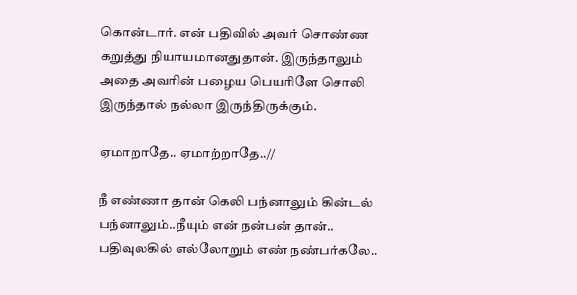கொன்டார். என் பதிவில் அவர் சொண்ண கறுத்து நியாயமானதுதான். இருந்தாலும் அதை அவரின் பழைய பெயரிளே சொலி இருந்தால் நல்லா இருந்திருக்கும்.

ஏமாறாதே.. ஏமாற்றாதே..//

நீ எண்ணா தான் கெலி பந்னாலும் கின்டல் பந்னாலும்..நீயும் என் நன்பன் தான்..
பதிவுலகில் எல்லோறும் எண் நண்பர்கலே..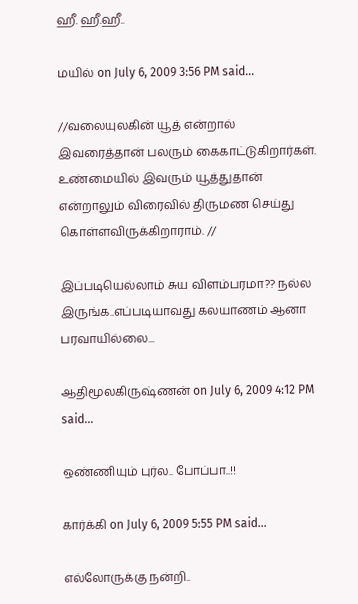ஹீ. ஹீ.ஹீ..

மயில் on July 6, 2009 3:56 PM said...

//வலையுலகின் யூத் என்றால் இவரைத்தான் பலரும் கைகாட்டுகிறார்கள். உண்மையில் இவரும் யூத்துதான் என்றாலும் விரைவில் திருமண செய்து கொள்ளவிருக்கிறாராம். //

இப்படியெல்லாம் சுய விளம்பரமா?? நல்ல இருங்க..எப்படியாவது கலயாணம் ஆனா பரவாயில்லை...

ஆதிமூலகிருஷ்ணன் on July 6, 2009 4:12 PM said...

ஒண்ணியும் புர்ல.. போப்பா..!!

கார்க்கி on July 6, 2009 5:55 PM said...

எல்லோருக்கு நன்றி..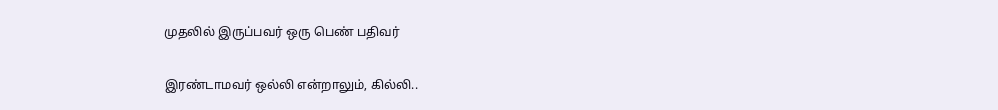முதலில் இருப்பவர் ஒரு பெண் பதிவர்

இரண்டாமவர் ஒல்லி என்றாலும், கில்லி..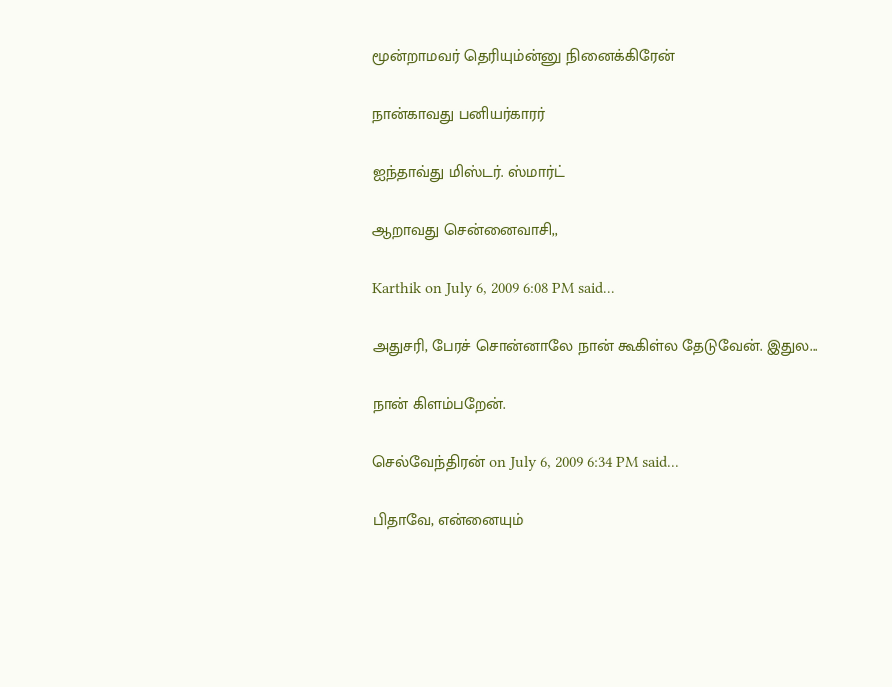மூன்றாமவர் தெரியும்ன்னு நினைக்கிரேன்

நான்காவது பனியர்காரர்

ஐந்தாவ்து மிஸ்டர். ஸ்மார்ட்

ஆறாவது சென்னைவாசி,,

Karthik on July 6, 2009 6:08 PM said...

அதுசரி, பேரச் சொன்னாலே நான் கூகிள்ல தேடுவேன். இதுல...

நான் கிளம்பறேன்.

செல்வேந்திரன் on July 6, 2009 6:34 PM said...

பிதாவே, என்னையும்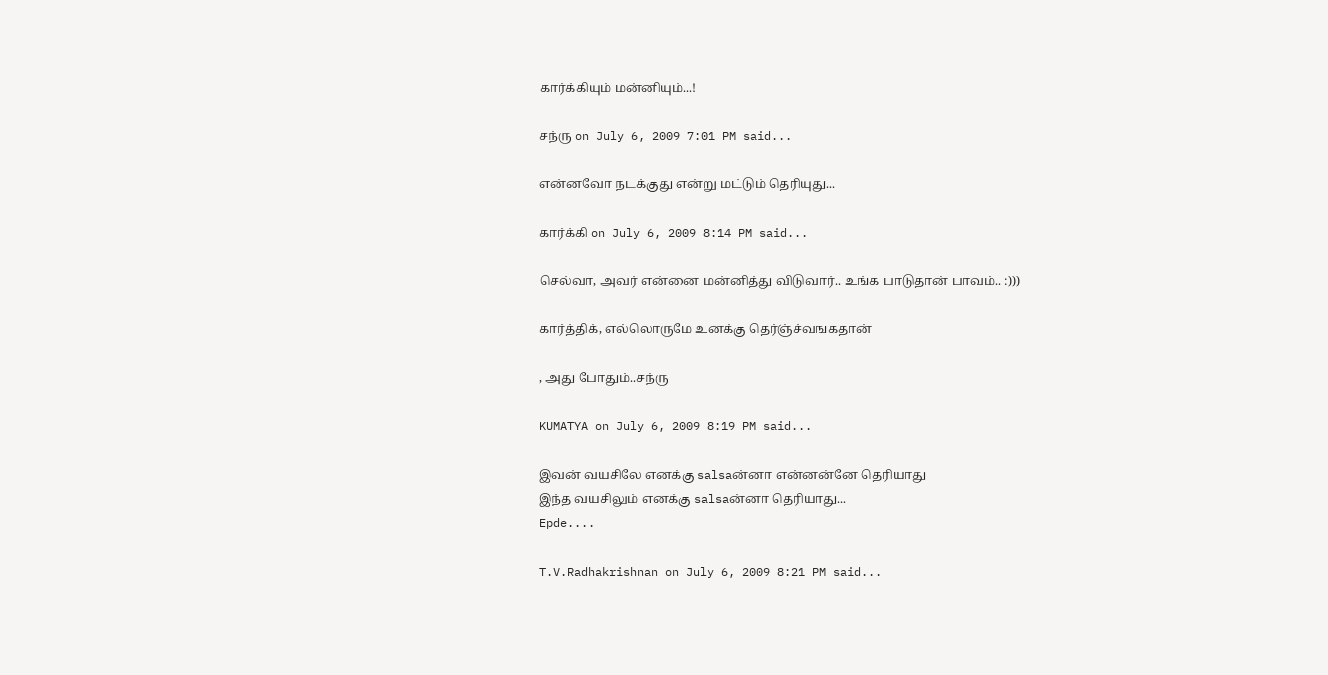கார்க்கியும் மன்னியும்...!

சந்ரு on July 6, 2009 7:01 PM said...

என்னவோ நடக்குது என்று மட்டும் தெரியுது...

கார்க்கி on July 6, 2009 8:14 PM said...

செல்வா, அவர் என்னை மன்னித்து விடுவார்.. உங்க பாடுதான் பாவம்.. :)))

கார்த்திக், எல்லொருமே உனக்கு தெர்ஞ்ச்வஙகதான்

, அது போதும்..சந்ரு

KUMATYA on July 6, 2009 8:19 PM said...

இவன் வயசிலே எனக்கு salsaன்னா என்னன்னே தெரியாது
இந்த வயசிலும் எனக்கு salsaன்னா தெரியாது...
Epde....

T.V.Radhakrishnan on July 6, 2009 8:21 PM said...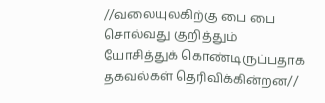//வலையுலகிற்கு பை பை சொல்வது குறித்தும் யோசித்துக் கொண்டிருப்பதாக தகவல்கள் தெரிவிக்கின்றன//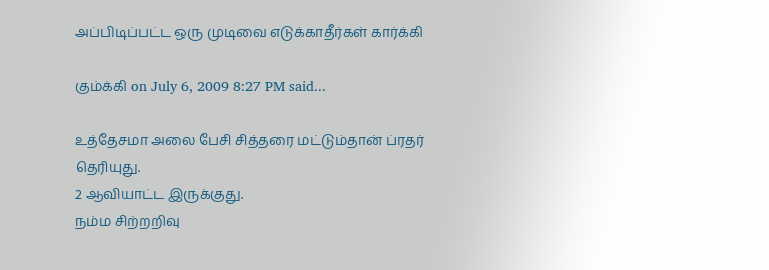அப்பிடிப்பட்ட ஒரு முடிவை எடுக்காதீர்கள் கார்க்கி

கும்க்கி on July 6, 2009 8:27 PM said...

உத்தேசமா அலை பேசி சித்தரை மட்டும்தான் ப்ரதர் தெரியுது.
2 ஆவியாட்ட இருக்குது.
நம்ம சிற்றறிவு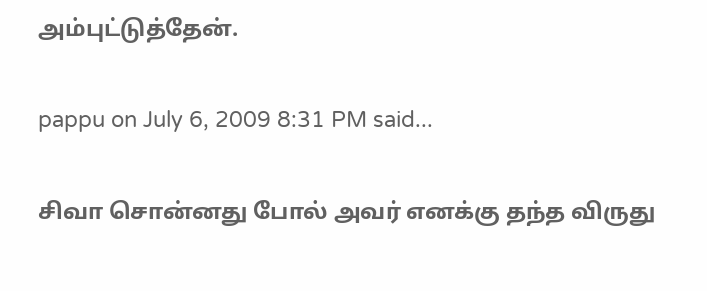அம்புட்டுத்தேன்.

pappu on July 6, 2009 8:31 PM said...

சிவா சொன்னது போல் அவர் எனக்கு தந்த விருது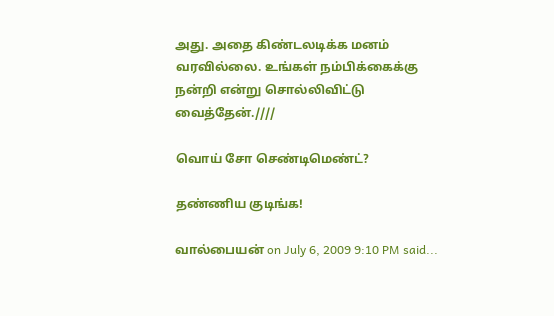அது. அதை கிண்டலடிக்க மனம் வரவில்லை. உங்கள் நம்பிக்கைக்கு நன்றி என்று சொல்லிவிட்டு வைத்தேன்.////

வொய் சோ செண்டிமெண்ட்?

தண்ணிய குடிங்க!

வால்பையன் on July 6, 2009 9:10 PM said...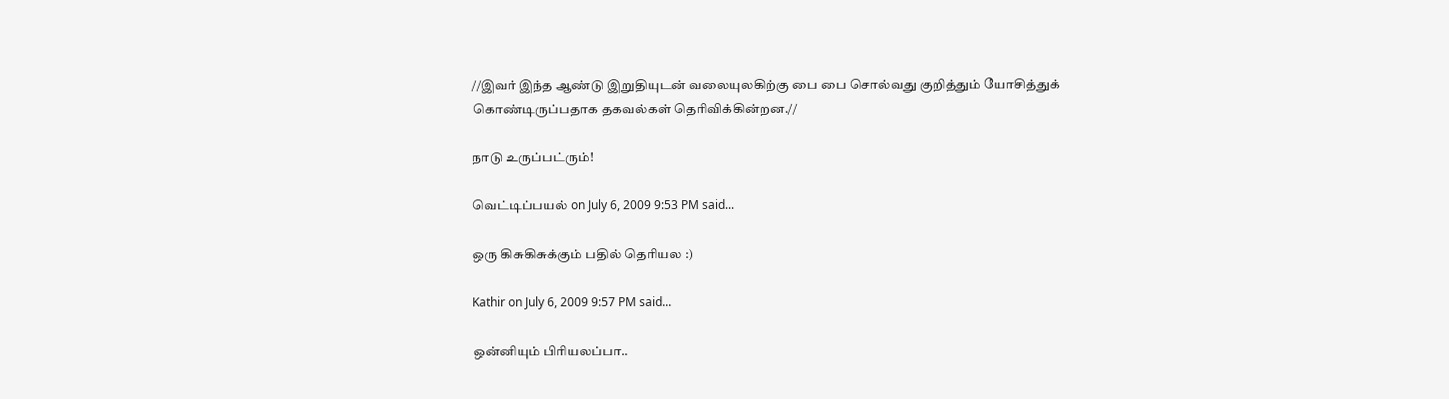//இவர் இந்த ஆண்டு இறுதியுடன் வலையுலகிற்கு பை பை சொல்வது குறித்தும் யோசித்துக் கொண்டிருப்பதாக தகவல்கள் தெரிவிக்கின்றன.//

நாடு உருப்பட்ரும்!

வெட்டிப்பயல் on July 6, 2009 9:53 PM said...

ஒரு கிசுகிசுக்கும் பதில் தெரியல :)

Kathir on July 6, 2009 9:57 PM said...

ஒன்னியும் பிரியலப்பா..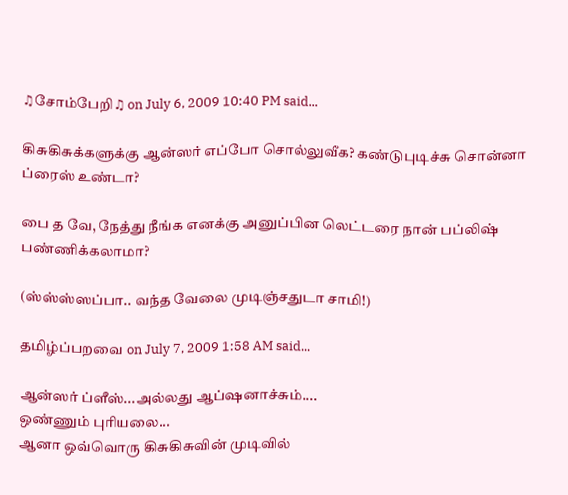♫சோம்பேறி♫ on July 6, 2009 10:40 PM said...

கிசுகிசுக்களுக்கு ஆன்ஸர் எப்போ சொல்லுவீக? கண்டுபுடிச்சு சொன்னா ப்ரைஸ் உண்டா?

பை த வே, நேத்து நீங்க எனக்கு அனுப்பின லெட்டரை நான் பப்லிஷ் பண்ணிக்கலாமா?

(ஸ்ஸ்ஸ்ஸப்பா.. வந்த வேலை முடிஞ்சதுடா சாமி!)

தமிழ்ப்பறவை on July 7, 2009 1:58 AM said...

ஆன்ஸர் ப்ளீஸ்...அல்லது ஆப்ஷனாச்சும்....
ஒண்ணும் புரியலை...
ஆனா ஒவ்வொரு கிசுகிசுவின் முடிவில்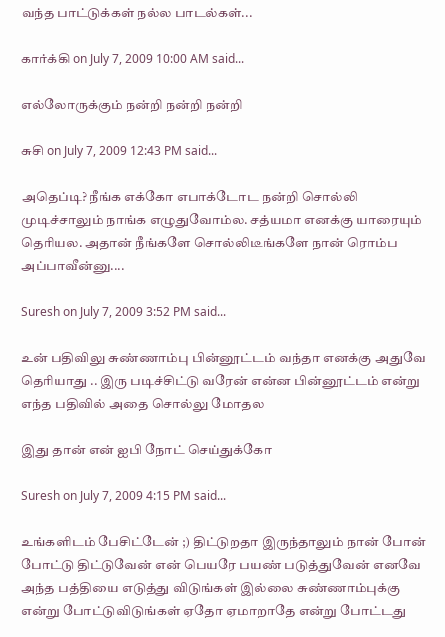வந்த பாட்டுக்கள் நல்ல பாடல்கள்...

கார்க்கி on July 7, 2009 10:00 AM said...

எல்லோருக்கும் நன்றி நன்றி நன்றி

சுசி on July 7, 2009 12:43 PM said...

அதெப்டி? நீங்க எக்கோ எபாக்டோட நன்றி சொல்லி முடிச்சாலும் நாங்க எழுதுவோம்ல. சத்யமா எனக்கு யாரையும் தெரியல. அதான் நீங்களே சொல்லிடீங்களே நான் ரொம்ப அப்பாவீன்னு....

Suresh on July 7, 2009 3:52 PM said...

உன் பதிவிலு சுண்ணாம்பு பின்னூட்டம் வந்தா எனக்கு அதுவே தெரியாது .. இரு படிச்சிட்டு வரேன் என்ன பின்னூட்டம் என்று எந்த பதிவில் அதை சொல்லு மோதல

இது தான் என் ஐபி நோட் செய்துக்கோ

Suresh on July 7, 2009 4:15 PM said...

உங்களிடம் பேசிட்டேன் ;) திட்டுறதா இருந்தாலும் நான் போன் போட்டு திட்டுவேன் என் பெயரே பயண் படுத்துவேன் எனவே அந்த பத்தியை எடுத்து விடுங்கள் இல்லை சுண்ணாம்புக்கு என்று போட்டுவிடுங்கள் ஏதோ ஏமாறாதே என்று போட்டது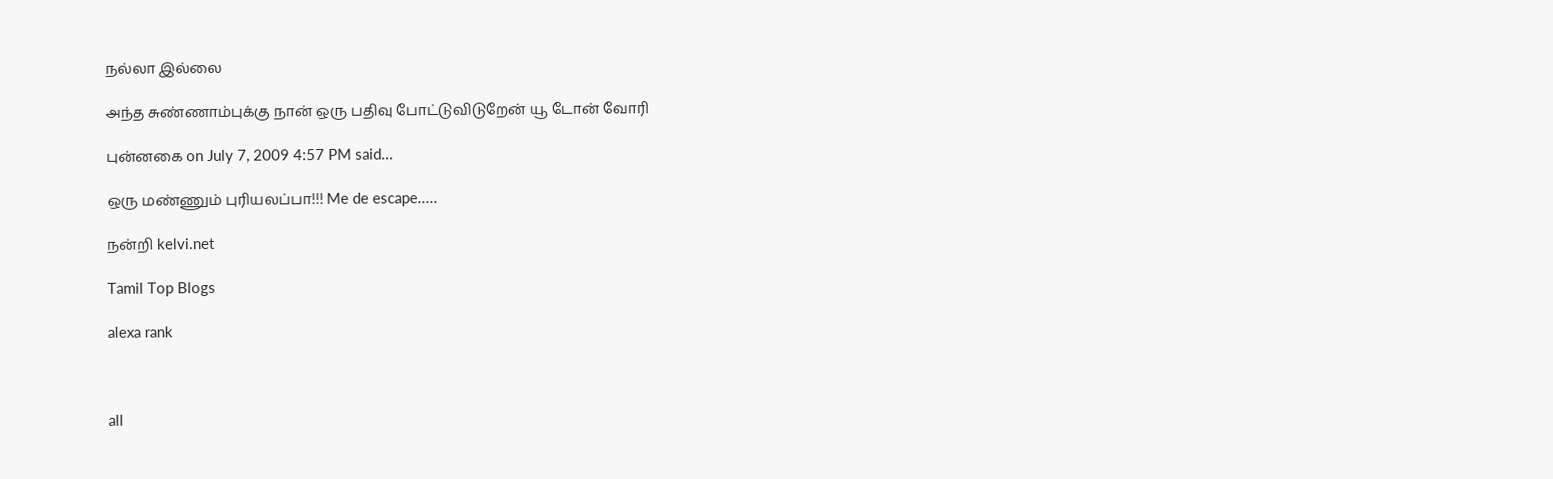நல்லா இல்லை

அந்த சுண்ணாம்புக்கு நான் ஒரு பதிவு போட்டுவிடுறேன் யூ டோன் வோரி

புன்னகை on July 7, 2009 4:57 PM said...

ஒரு மண்ணும் புரியலப்பா!!! Me de escape.....

நன்றி kelvi.net

Tamil Top Blogs

alexa rank



all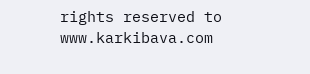rights reserved to www.karkibava.com